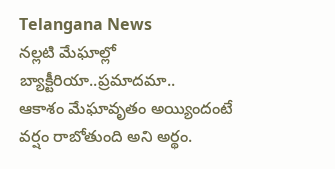Telangana News
నల్లటి మేఘాల్లో బ్యాక్టీరియా..ప్రమాదమా..
ఆకాశం మేఘావృతం అయ్యిందంటే వర్షం రాబోతుంది అని అర్థం.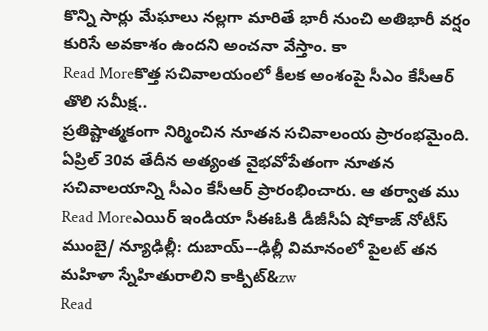కొన్ని సార్లు మేఘాలు నల్లగా మారితే భారీ నుంచి అతిభారీ వర్షం కురిసే అవకాశం ఉందని అంచనా వేస్తాం. కా
Read Moreకొత్త సచివాలయంలో కీలక అంశంపై సీఎం కేసీఆర్ తొలి సమీక్ష..
ప్రతిష్టాత్మకంగా నిర్మించిన నూతన సచివాలంయ ప్రారంభమైంది. ఏప్రిల్ 30వ తేదీన అత్యంత వైభవోపేతంగా నూతన సచివాలయాన్ని సీఎం కేసీఆర్ ప్రారంభించారు. ఆ తర్వాత ము
Read Moreఎయిర్ ఇండియా సీఈఓకి డీజీసీఏ షోకాజ్ నోటీస్
ముంబై/ న్యూఢిల్లీ: దుబాయ్–-ఢిల్లీ విమానంలో పైలట్ తన మహిళా స్నేహితురాలిని కాక్పిట్&zw
Read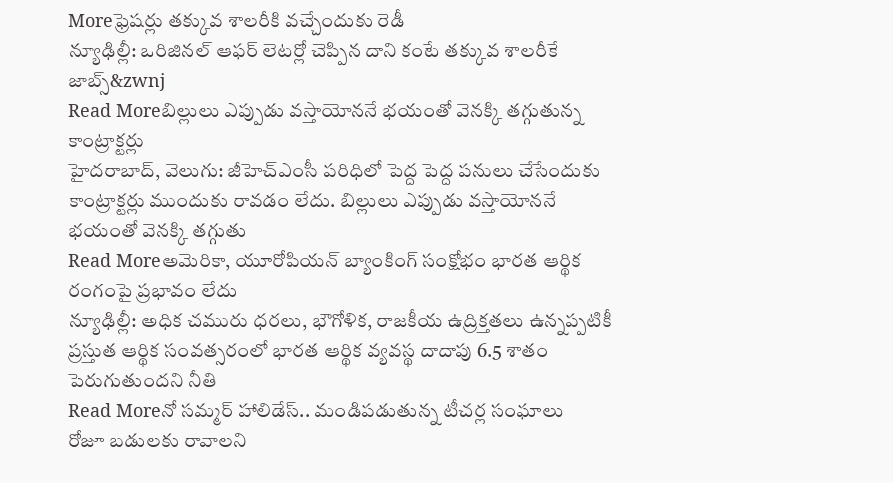Moreఫ్రెషర్లు తక్కువ శాలరీకి వచ్చేందుకు రెడీ
న్యూఢిల్లీ: ఒరిజినల్ ఆఫర్ లెటర్లో చెప్పిన దాని కంటే తక్కువ శాలరీకే జాబ్స్&zwnj
Read Moreబిల్లులు ఎప్పుడు వస్తాయోననే భయంతో వెనక్కి తగ్గుతున్న కాంట్రాక్టర్లు
హైదరాబాద్, వెలుగు: జీహెచ్ఎంసీ పరిధిలో పెద్ద పెద్ద పనులు చేసేందుకు కాంట్రాక్టర్లు ముందుకు రావడం లేదు. బిల్లులు ఎప్పుడు వస్తాయోననే భయంతో వెనక్కి తగ్గుతు
Read Moreఅమెరికా, యూరోపియన్ బ్యాంకింగ్ సంక్షోభం భారత ఆర్థిక రంగంపై ప్రభావం లేదు
న్యూఢిల్లీ: అధిక చమురు ధరలు, భౌగోళిక, రాజకీయ ఉద్రిక్తతలు ఉన్నప్పటికీ ప్రస్తుత ఆర్థిక సంవత్సరంలో భారత ఆర్థిక వ్యవస్థ దాదాపు 6.5 శాతం పెరుగుతుందని నీతి
Read Moreనో సమ్మర్ హాలిడేస్.. మండిపడుతున్న టీచర్ల సంఘాలు
రోజూ బడులకు రావాలని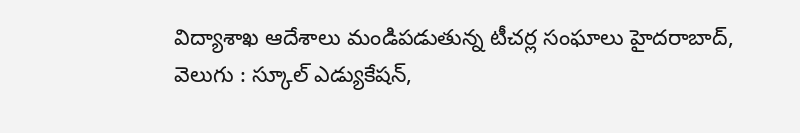విద్యాశాఖ ఆదేశాలు మండిపడుతున్న టీచర్ల సంఘాలు హైదరాబాద్, వెలుగు : స్కూల్ ఎడ్యుకేషన్,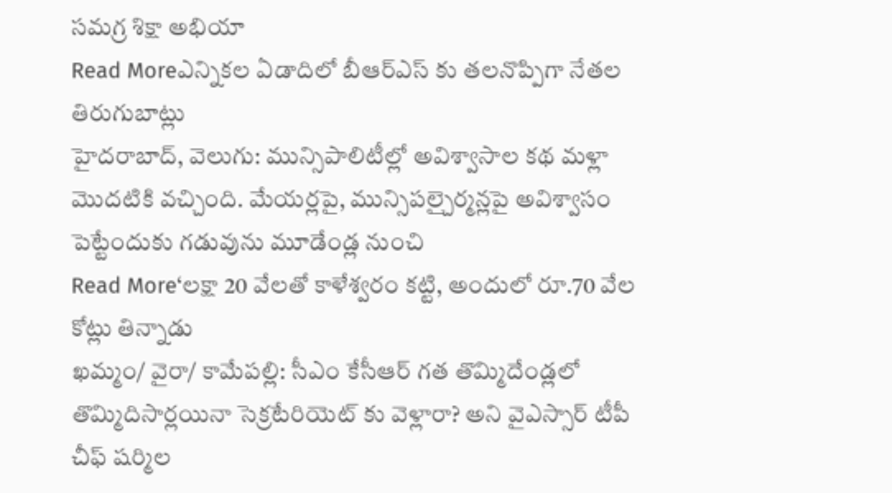సమగ్ర శిక్షా అభియా
Read Moreఎన్నికల ఏడాదిలో బీఆర్ఎస్ కు తలనొప్పిగా నేతల తిరుగుబాట్లు
హైదరాబాద్, వెలుగు: మున్సిపాలిటీల్లో అవిశ్వాసాల కథ మళ్లా మొదటికి వచ్చింది. మేయర్లపై, మున్సిపల్చైర్మన్లపై అవిశ్వాసం పెట్టేందుకు గడువును మూడేండ్ల నుంచి
Read More‘లక్షా 20 వేలతో కాళేశ్వరం కట్టి, అందులో రూ.70 వేల కోట్లు తిన్నాడు
ఖమ్మం/ వైరా/ కామేపల్లి: సీఎం కేసీఆర్ గత తొమ్మిదేండ్లలో తొమ్మిదిసార్లయినా సెక్రటేరియెట్ కు వెళ్లారా? అని వైఎస్సార్ టీపీ చీఫ్ షర్మిల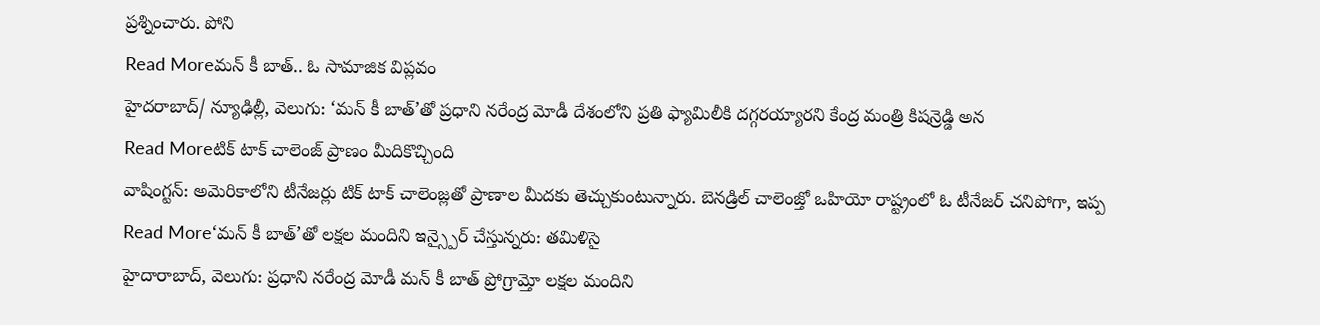ప్రశ్నించారు. పోని
Read Moreమన్ కీ బాత్.. ఓ సామాజిక విప్లవం
హైదరాబాద్/ న్యూఢిల్లీ, వెలుగు: ‘మన్ కీ బాత్’తో ప్రధాని నరేంద్ర మోడీ దేశంలోని ప్రతి ఫ్యామిలీకి దగ్గరయ్యారని కేంద్ర మంత్రి కిషన్రెడ్డి అన
Read Moreటిక్ టాక్ చాలెంజ్ ప్రాణం మీదికొచ్చింది
వాషింగ్టన్: అమెరికాలోని టీనేజర్లు టిక్ టాక్ చాలెంజ్లతో ప్రాణాల మీదకు తెచ్చుకుంటున్నారు. బెనడ్రిల్ చాలెంజ్తో ఒహియో రాష్ట్రంలో ఓ టీనేజర్ చనిపోగా, ఇప్ప
Read More‘మన్ కీ బాత్’తో లక్షల మందిని ఇన్స్పైర్ చేస్తున్నరు: తమిళిసై
హైదారాబాద్, వెలుగు: ప్రధాని నరేంద్ర మోడీ మన్ కీ బాత్ ప్రోగ్రామ్తో లక్షల మందిని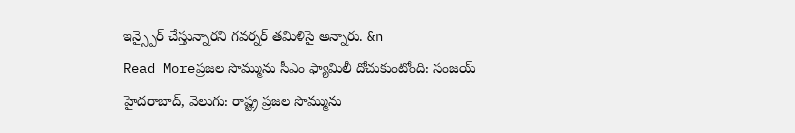ఇన్స్పైర్ చేస్తున్నారని గవర్నర్ తమిళిసై అన్నారు. &n
Read Moreప్రజల సొమ్మును సీఎం ఫ్యామిలీ దోచుకుంటోంది: సంజయ్
హైదరాబాద్, వెలుగు: రాష్ట్ర ప్రజల సొమ్మును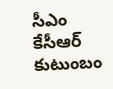సీఎం కేసీఆర్ కుటుంబం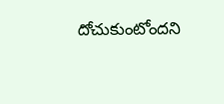దోచుకుంటోందని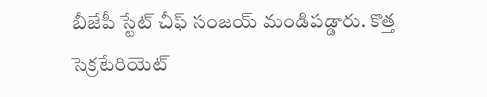బీజేపీ స్టేట్ చీఫ్ సంజయ్ మండిపడ్డారు. కొత్త సెక్రటేరియెట్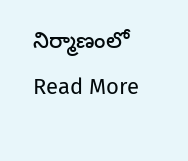నిర్మాణంలో
Read More